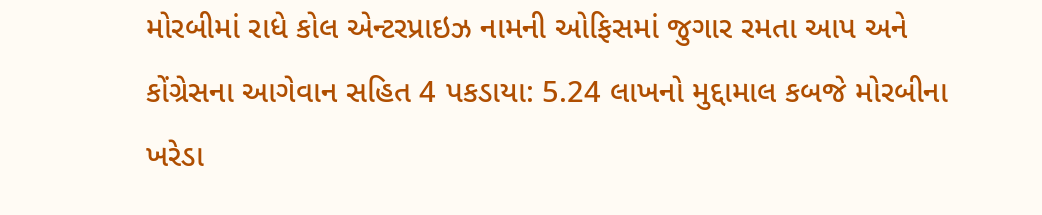મોરબીમાં રાધે કોલ એન્ટરપ્રાઇઝ નામની ઓફિસમાં જુગાર રમતા આપ અને કોંગ્રેસના આગેવાન સહિત 4 પકડાયા: 5.24 લાખનો મુદ્દામાલ કબજે મોરબીના ખરેડા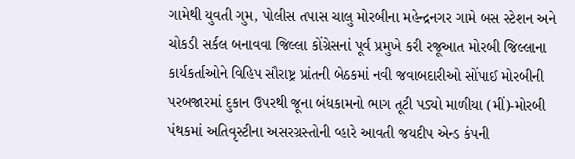ગામેથી યુવતી ગુમ, પોલીસ તપાસ ચાલુ મોરબીના મહેન્દ્રનગર ગામે બસ સ્ટેશન અને ચોકડી સર્કલ બનાવવા જિલ્લા કોંગ્રેસનાં પૂર્વ પ્રમુખે કરી રજૂઆત મોરબી જિલ્લાના કાર્યકર્તાઓને વિહિપ સૌરાષ્ટ્ર પ્રાંતની બેઠકમાં નવી જવાબદારીઓ સોંપાઈ મોરબીની પરબજારમાં દુકાન ઉપરથી જૂના બંધકામનો ભાગ તૂટી પડ્યો માળીયા (મીં)-મોરબી પંથકમાં અતિવૃસ્ટીના અસરગ્રસ્તોની વ્હારે આવતી જયદીપ એન્ડ કંપની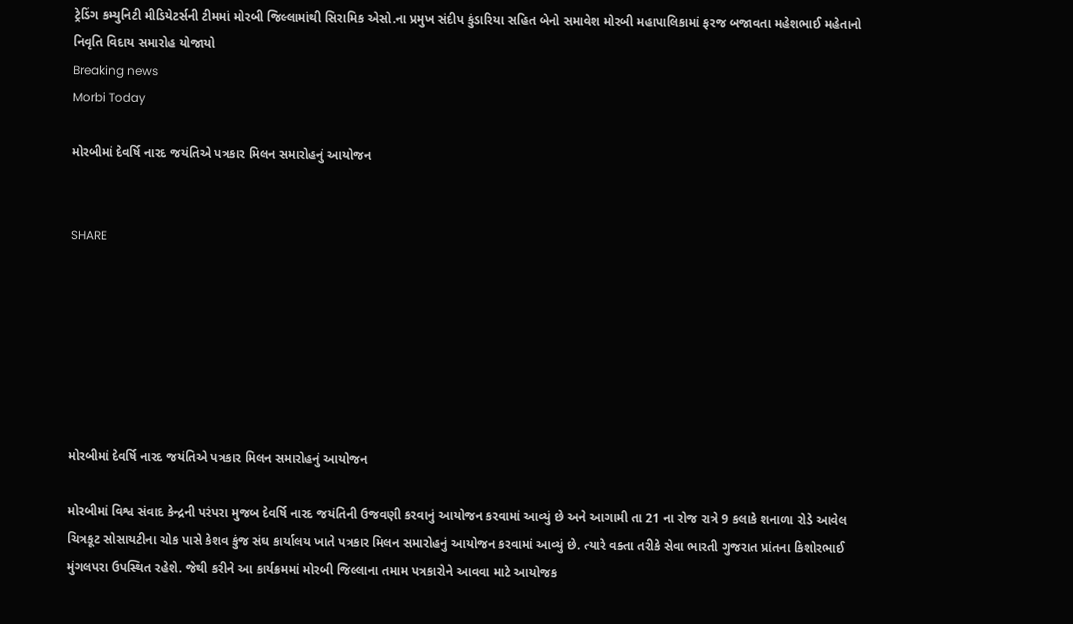ટ્રેડિંગ કમ્યુનિટી મીડિયેટર્સની ટીમમાં મોરબી જિલ્લામાંથી સિરામિક એસો.ના પ્રમુખ સંદીપ કુંડારિયા સહિત બેનો સમાવેશ મોરબી મહાપાલિકામાં ફરજ બજાવતા મહેશભાઈ મહેતાનો નિવૃતિ વિદાય સમારોહ યોજાયો
Breaking news
Morbi Today

મોરબીમાં દેવર્ષિ નારદ જયંતિએ પત્રકાર મિલન સમારોહનું આયોજન


SHARE







મોરબીમાં દેવર્ષિ નારદ જયંતિએ પત્રકાર મિલન સમારોહનું આયોજન

મોરબીમાં વિશ્વ સંવાદ કેન્દ્રની પરંપરા મુજબ દેવર્ષિ નારદ જયંતિની ઉજવણી કરવાનું આયોજન કરવામાં આવ્યું છે અને આગામી તા 21 ના રોજ રાત્રે 9 કલાકે શનાળા રોડે આવેલ ચિત્રકૂટ સોસાયટીના ચોક પાસે કેશવ કુંજ સંઘ કાર્યાલય ખાતે પત્રકાર મિલન સમારોહનું આયોજન કરવામાં આવ્યું છે. ત્યારે વક્તા તરીકે સેવા ભારતી ગુજરાત પ્રાંતના કિશોરભાઈ મુંગલપરા ઉપસ્થિત રહેશે. જેથી કરીને આ કાર્યક્રમમાં મોરબી જિલ્લાના તમામ પત્રકારોને આવવા માટે આયોજક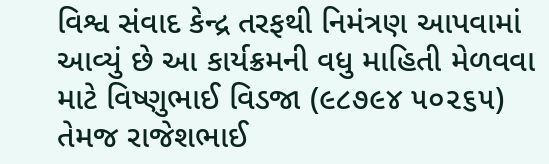વિશ્વ સંવાદ કેન્દ્ર તરફથી નિમંત્રણ આપવામાં આવ્યું છે આ કાર્યક્રમની વધુ માહિતી મેળવવા માટે વિષ્ણુભાઈ વિડજા (૯૮૭૯૪ ૫૦૨૬૫) તેમજ રાજેશભાઈ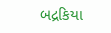બદ્રકિયા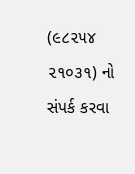(૯૮૨૫૪ ૨૧૦૩૧) નો સંપર્ક કરવા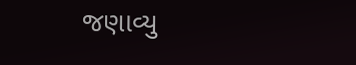જણાવ્યુ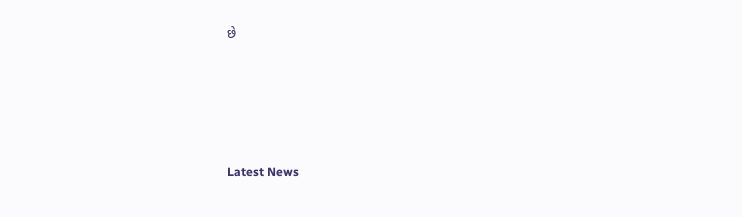છે






Latest News